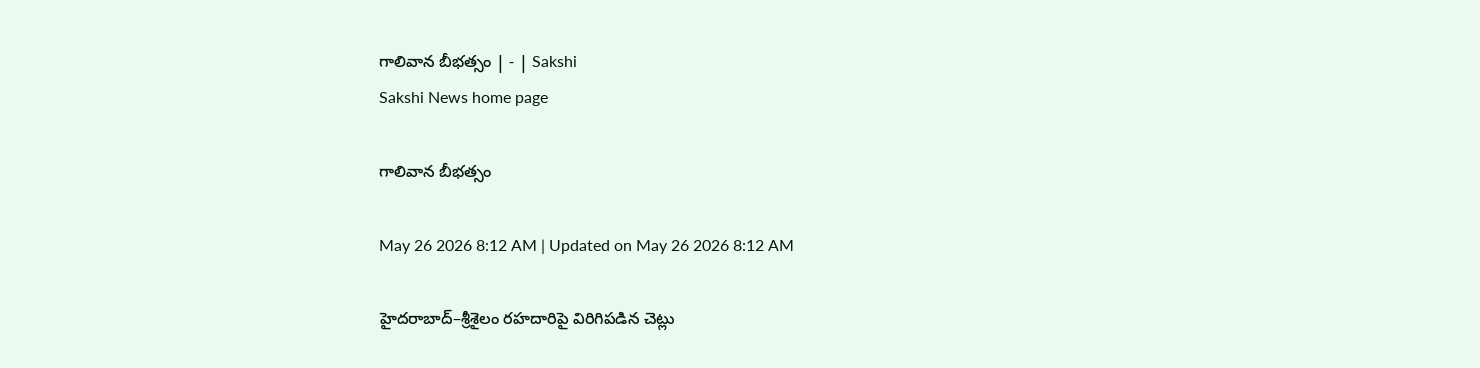గాలివాన బీభత్సం | - | Sakshi
Sakshi News home page

గాలివాన బీభత్సం

May 26 2026 8:12 AM | Updated on May 26 2026 8:12 AM

హైదరాబాద్‌–శ్రీశైలం రహదారిపై విరిగిపడిన చెట్లు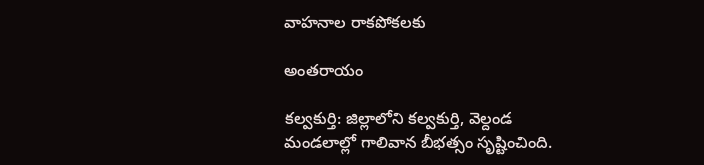వాహనాల రాకపోకలకు

అంతరాయం

కల్వకుర్తి: జిల్లాలోని కల్వకుర్తి, వెల్దండ మండలాల్లో గాలివాన బీభత్సం సృష్టించింది.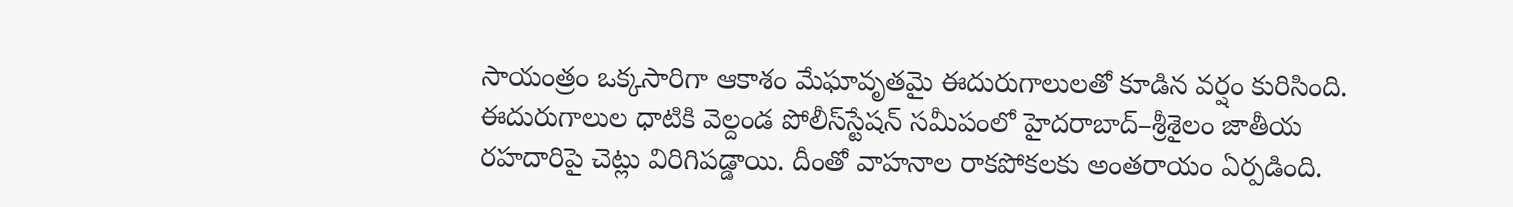సాయంత్రం ఒక్కసారిగా ఆకాశం మేఘావృతమై ఈదురుగాలులతో కూడిన వర్షం కురిసింది. ఈదురుగాలుల ధాటికి వెల్దండ పోలీస్‌స్టేషన్‌ సమీపంలో హైదరాబాద్‌–శ్రీశైలం జాతీయ రహదారిపై చెట్లు విరిగిపడ్డాయి. దీంతో వాహనాల రాకపోకలకు అంతరాయం ఏర్పడింది.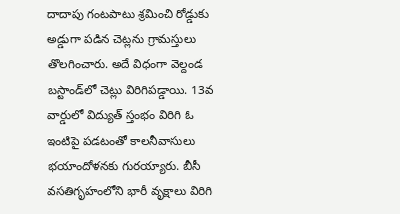దాదాపు గంటపాటు శ్రమించి రోడ్డుకు అడ్డుగా పడిన చెట్లను గ్రామస్తులు తొలగించారు. అదే విధంగా వెల్దండ బస్టాండ్‌లో చెట్లు విరిగిపడ్డాయి. 13వ వార్డులో విద్యుత్‌ స్తంభం విరిగి ఓ ఇంటిపై పడటంతో కాలనీవాసులు భయాందోళనకు గురయ్యారు. బీసీ వసతిగృహంలోని భారీ వృక్షాలు విరిగి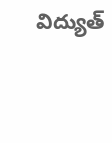విద్యుత్‌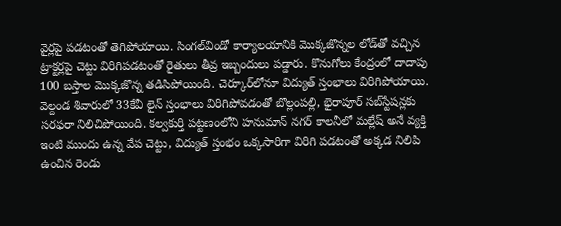వైర్లపై పడటంతో తెగిపోయాయి. సింగల్‌విండో కార్యాలయానికి మొక్కజొన్నల లోడ్‌తో వచ్చిన ట్రాక్టర్లపై చెట్టు విరిగిపడటంతో రైతులు తీవ్ర ఇబ్బందులు పడ్డారు. కొనుగోలు కేంద్రంలో దాదాపు 100 బస్తాల మొక్కజొన్న తడిసిపోయింది. చెర్కూర్‌లోనూ విద్యుత్‌ స్తంభాలు విరిగిపోయాయి. వెల్దండ శివారులో 33కేవీ లైన్‌ స్తంభాలు విరిగిపోవడంతో బొల్లంపల్లి, భైరాపూర్‌ సబ్‌స్టేషన్లకు సరఫరా నిలిచిపోయింది. కల్వకుర్తి పట్టణంలోని హనుమాన్‌ నగర్‌ కాలనీలో మల్లేష్‌ అనే వ్యక్తి ఇంటి ముందు ఉన్న వేప చెట్టు, విద్యుత్‌ స్తంభం ఒక్కసారిగా విరిగి పడటంతో అక్కడ నిలిపి ఉంచిన రెండు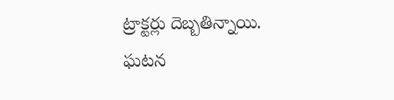ట్రాక్టర్లు దెబ్బతిన్నాయి. ఘటన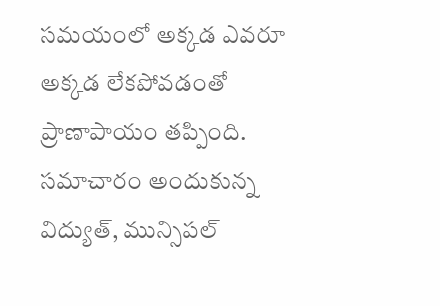సమయంలో అక్కడ ఎవరూ అక్కడ లేకపోవడంతో ప్రాణాపాయం తప్పింది. సమాచారం అందుకున్న విద్యుత్‌, మున్సిపల్‌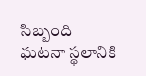సిబ్బంది ఘటనా స్థలానికి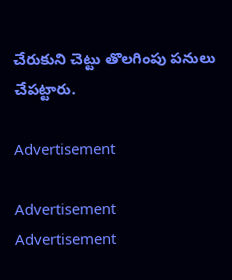చేరుకుని చెట్టు తొలగింపు పనులు చేపట్టారు.

Advertisement

Advertisement
Advertisement